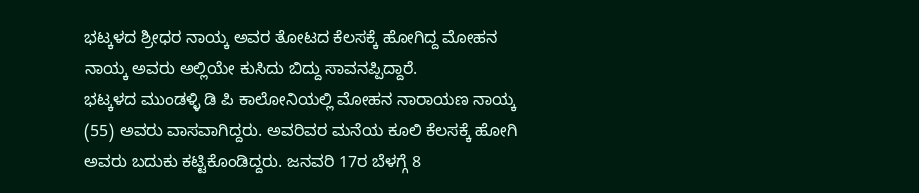ಭಟ್ಕಳದ ಶ್ರೀಧರ ನಾಯ್ಕ ಅವರ ತೋಟದ ಕೆಲಸಕ್ಕೆ ಹೋಗಿದ್ದ ಮೋಹನ ನಾಯ್ಕ ಅವರು ಅಲ್ಲಿಯೇ ಕುಸಿದು ಬಿದ್ದು ಸಾವನಪ್ಪಿದ್ದಾರೆ.
ಭಟ್ಕಳದ ಮುಂಡಳ್ಳಿ ಡಿ ಪಿ ಕಾಲೋನಿಯಲ್ಲಿ ಮೋಹನ ನಾರಾಯಣ ನಾಯ್ಕ (55) ಅವರು ವಾಸವಾಗಿದ್ದರು. ಅವರಿವರ ಮನೆಯ ಕೂಲಿ ಕೆಲಸಕ್ಕೆ ಹೋಗಿ ಅವರು ಬದುಕು ಕಟ್ಟಿಕೊಂಡಿದ್ದರು. ಜನವರಿ 17ರ ಬೆಳಗ್ಗೆ 8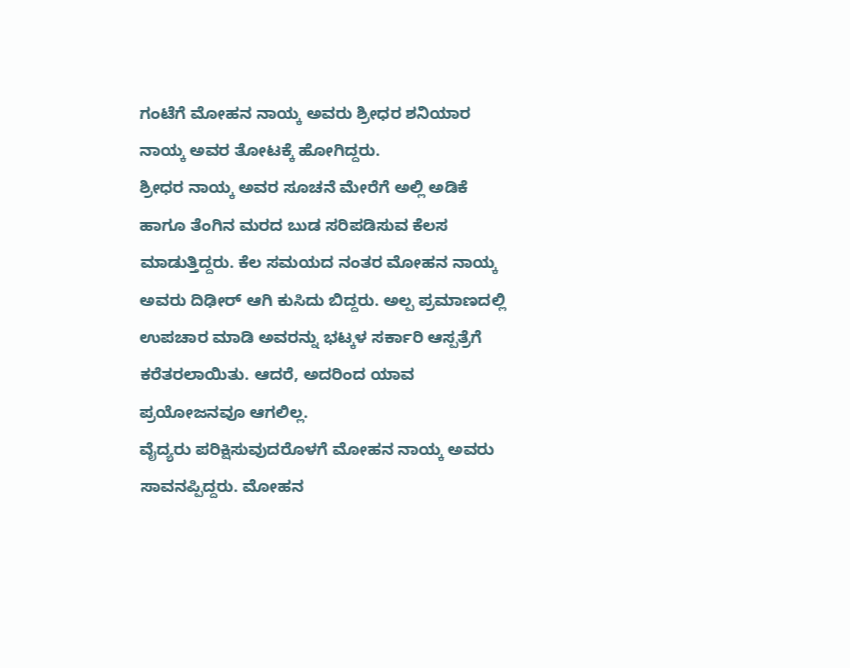ಗಂಟೆಗೆ ಮೋಹನ ನಾಯ್ಕ ಅವರು ಶ್ರೀಧರ ಶನಿಯಾರ ನಾಯ್ಕ ಅವರ ತೋಟಕ್ಕೆ ಹೋಗಿದ್ದರು.
ಶ್ರೀಧರ ನಾಯ್ಕ ಅವರ ಸೂಚನೆ ಮೇರೆಗೆ ಅಲ್ಲಿ ಅಡಿಕೆ ಹಾಗೂ ತೆಂಗಿನ ಮರದ ಬುಡ ಸರಿಪಡಿಸುವ ಕೆಲಸ ಮಾಡುತ್ತಿದ್ದರು. ಕೆಲ ಸಮಯದ ನಂತರ ಮೋಹನ ನಾಯ್ಕ ಅವರು ದಿಢೀರ್ ಆಗಿ ಕುಸಿದು ಬಿದ್ದರು. ಅಲ್ಪ ಪ್ರಮಾಣದಲ್ಲಿ ಉಪಚಾರ ಮಾಡಿ ಅವರನ್ನು ಭಟ್ಕಳ ಸರ್ಕಾರಿ ಆಸ್ಪತ್ರೆಗೆ ಕರೆತರಲಾಯಿತು. ಆದರೆ, ಅದರಿಂದ ಯಾವ ಪ್ರಯೋಜನವೂ ಆಗಲಿಲ್ಲ.
ವೈದ್ಯರು ಪರಿಕ್ಷಿಸುವುದರೊಳಗೆ ಮೋಹನ ನಾಯ್ಕ ಅವರು ಸಾವನಪ್ಪಿದ್ದರು. ಮೋಹನ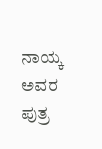ನಾಯ್ಕ ಅವರ ಪುತ್ರ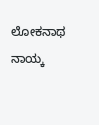ಲೋಕನಾಥ ನಾಯ್ಕ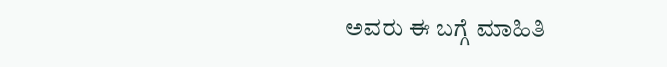ಅವರು ಈ ಬಗ್ಗೆ ಮಾಹಿತಿ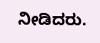ನೀಡಿದರು.